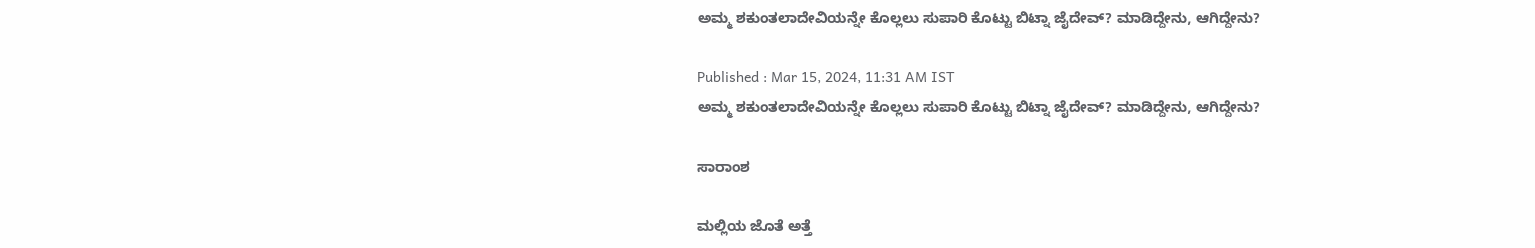ಅಮ್ಮ ಶಕುಂತಲಾದೇವಿಯನ್ನೇ ಕೊಲ್ಲಲು ಸುಪಾರಿ ಕೊಟ್ಟು ಬಿಟ್ನಾ ಜೈದೇವ್? ಮಾಡಿದ್ದೇನು, ಆಗಿದ್ದೇನು?

Published : Mar 15, 2024, 11:31 AM IST
ಅಮ್ಮ ಶಕುಂತಲಾದೇವಿಯನ್ನೇ ಕೊಲ್ಲಲು ಸುಪಾರಿ ಕೊಟ್ಟು ಬಿಟ್ನಾ ಜೈದೇವ್? ಮಾಡಿದ್ದೇನು, ಆಗಿದ್ದೇನು?

ಸಾರಾಂಶ

ಮಲ್ಲಿಯ ಜೊತೆ ಅತ್ತೆ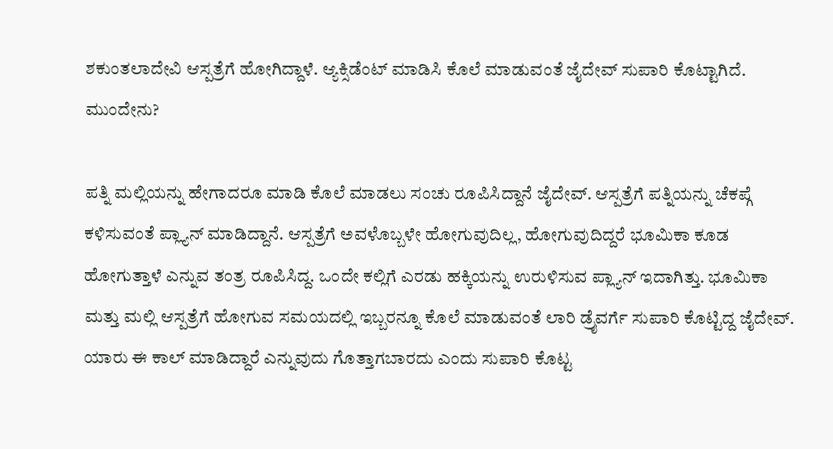ಶಕುಂತಲಾದೇವಿ ಆಸ್ಪತ್ರೆಗೆ ಹೋಗಿದ್ದಾಳೆ. ಆ್ಯಕ್ಸಿಡೆಂಟ್ ಮಾಡಿಸಿ ಕೊಲೆ ಮಾಡುವಂತೆ ಜೈದೇವ್ ಸುಪಾರಿ ಕೊಟ್ಟಾಗಿದೆ. ಮುಂದೇನು?

ಪತ್ನಿ ಮಲ್ಲಿಯನ್ನು ಹೇಗಾದರೂ ಮಾಡಿ ಕೊಲೆ ಮಾಡಲು ಸಂಚು ರೂಪಿಸಿದ್ದಾನೆ ಜೈದೇವ್. ಆಸ್ಪತ್ರೆಗೆ ಪತ್ನಿಯನ್ನು ಚೆಕಪ್ಗೆ ಕಳಿಸುವಂತೆ ಪ್ಲ್ಯಾನ್ ಮಾಡಿದ್ದಾನೆ. ಆಸ್ಪತ್ರೆಗೆ ಅವಳೊಬ್ಬಳೇ ಹೋಗುವುದಿಲ್ಲ, ಹೋಗುವುದಿದ್ದರೆ ಭೂಮಿಕಾ ಕೂಡ ಹೋಗುತ್ತಾಳೆ ಎನ್ನುವ ತಂತ್ರ ರೂಪಿಸಿದ್ದ. ಒಂದೇ ಕಲ್ಲಿಗೆ ಎರಡು ಹಕ್ಕಿಯನ್ನು ಉರುಳಿಸುವ ಪ್ಲ್ಯಾನ್ ಇದಾಗಿತ್ತು. ಭೂಮಿಕಾ ಮತ್ತು ಮಲ್ಲಿ ಆಸ್ಪತ್ರೆಗೆ ಹೋಗುವ ಸಮಯದಲ್ಲಿ ಇಬ್ಬರನ್ನೂ ಕೊಲೆ ಮಾಡುವಂತೆ ಲಾರಿ ಡ್ರೈವರ್ಗೆ ಸುಪಾರಿ ಕೊಟ್ಟಿದ್ದ ಜೈದೇವ್. ಯಾರು ಈ ಕಾಲ್ ಮಾಡಿದ್ದಾರೆ ಎನ್ನುವುದು ಗೊತ್ತಾಗಬಾರದು ಎಂದು ಸುಪಾರಿ ಕೊಟ್ಟ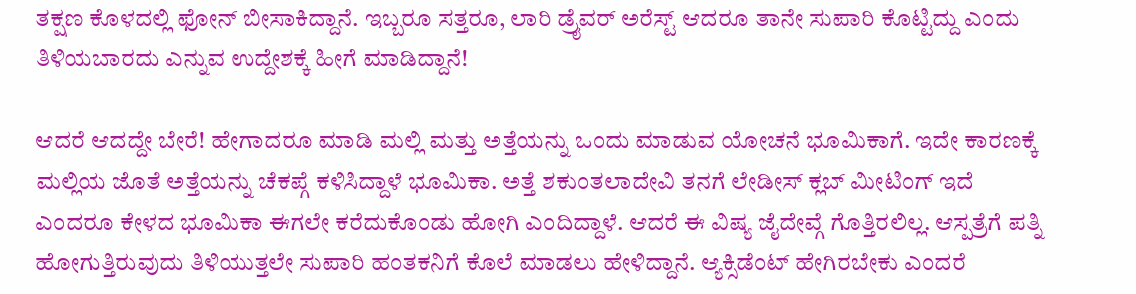ತಕ್ಷಣ ಕೊಳದಲ್ಲಿ ಫೋನ್ ಬೀಸಾಕಿದ್ದಾನೆ. ಇಬ್ಬರೂ ಸತ್ತರೂ, ಲಾರಿ ಡ್ರೈವರ್ ಅರೆಸ್ಟ್ ಆದರೂ ತಾನೇ ಸುಪಾರಿ ಕೊಟ್ಟಿದ್ದು ಎಂದು ತಿಳಿಯಬಾರದು ಎನ್ನುವ ಉದ್ದೇಶಕ್ಕೆ ಹೀಗೆ ಮಾಡಿದ್ದಾನೆ!

ಆದರೆ ಆದದ್ದೇ ಬೇರೆ! ಹೇಗಾದರೂ ಮಾಡಿ ಮಲ್ಲಿ ಮತ್ತು ಅತ್ತೆಯನ್ನು ಒಂದು ಮಾಡುವ ಯೋಚನೆ ಭೂಮಿಕಾಗೆ. ಇದೇ ಕಾರಣಕ್ಕೆ ಮಲ್ಲಿಯ ಜೊತೆ ಅತ್ತೆಯನ್ನು ಚೆಕಪ್ಗೆ ಕಳಿಸಿದ್ದಾಳೆ ಭೂಮಿಕಾ. ಅತ್ತೆ ಶಕುಂತಲಾದೇವಿ ತನಗೆ ಲೇಡೀಸ್ ಕ್ಲಬ್ ಮೀಟಿಂಗ್ ಇದೆ ಎಂದರೂ ಕೇಳದ ಭೂಮಿಕಾ ಈಗಲೇ ಕರೆದುಕೊಂಡು ಹೋಗಿ ಎಂದಿದ್ದಾಳೆ. ಆದರೆ ಈ ವಿಷ್ಯ ಜೈದೇವ್ಗೆ ಗೊತ್ತಿರಲಿಲ್ಲ. ಆಸ್ಪತ್ರೆಗೆ ಪತ್ನಿ ಹೋಗುತ್ತಿರುವುದು ತಿಳಿಯುತ್ತಲೇ ಸುಪಾರಿ ಹಂತಕನಿಗೆ ಕೊಲೆ ಮಾಡಲು ಹೇಳಿದ್ದಾನೆ. ಆ್ಯಕ್ಸಿಡೆಂಟ್ ಹೇಗಿರಬೇಕು ಎಂದರೆ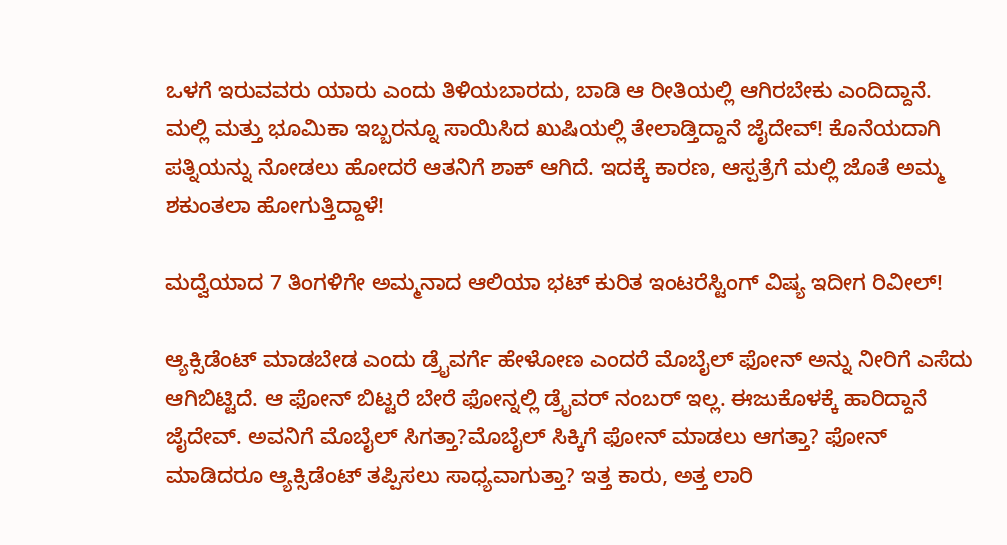ಒಳಗೆ ಇರುವವರು ಯಾರು ಎಂದು ತಿಳಿಯಬಾರದು, ಬಾಡಿ ಆ ರೀತಿಯಲ್ಲಿ ಆಗಿರಬೇಕು ಎಂದಿದ್ದಾನೆ. ಮಲ್ಲಿ ಮತ್ತು ಭೂಮಿಕಾ ಇಬ್ಬರನ್ನೂ ಸಾಯಿಸಿದ ಖುಷಿಯಲ್ಲಿ ತೇಲಾಡ್ತಿದ್ದಾನೆ ಜೈದೇವ್! ಕೊನೆಯದಾಗಿ ಪತ್ನಿಯನ್ನು ನೋಡಲು ಹೋದರೆ ಆತನಿಗೆ ಶಾಕ್ ಆಗಿದೆ. ಇದಕ್ಕೆ ಕಾರಣ, ಆಸ್ಪತ್ರೆಗೆ ಮಲ್ಲಿ ಜೊತೆ ಅಮ್ಮ ಶಕುಂತಲಾ ಹೋಗುತ್ತಿದ್ದಾಳೆ!

ಮದ್ವೆಯಾದ 7 ತಿಂಗಳಿಗೇ ಅಮ್ಮನಾದ ಆಲಿಯಾ ಭಟ್ ಕುರಿತ ಇಂಟರೆಸ್ಟಿಂಗ್ ವಿಷ್ಯ ಇದೀಗ ರಿವೀಲ್!

ಆ್ಯಕ್ಸಿಡೆಂಟ್ ಮಾಡಬೇಡ ಎಂದು ಡ್ರೈವರ್ಗೆ ಹೇಳೋಣ ಎಂದರೆ ಮೊಬೈಲ್ ಫೋನ್ ಅನ್ನು ನೀರಿಗೆ ಎಸೆದು ಆಗಿಬಿಟ್ಟಿದೆ. ಆ ಫೋನ್ ಬಿಟ್ಟರೆ ಬೇರೆ ಫೋನ್ನಲ್ಲಿ ಡ್ರೈವರ್ ನಂಬರ್ ಇಲ್ಲ. ಈಜುಕೊಳಕ್ಕೆ ಹಾರಿದ್ದಾನೆ ಜೈದೇವ್. ಅವನಿಗೆ ಮೊಬೈಲ್ ಸಿಗತ್ತಾ?ಮೊಬೈಲ್ ಸಿಕ್ಕಿಗೆ ಫೋನ್ ಮಾಡಲು ಆಗತ್ತಾ? ಫೋನ್ ಮಾಡಿದರೂ ಆ್ಯಕ್ಸಿಡೆಂಟ್ ತಪ್ಪಿಸಲು ಸಾಧ್ಯವಾಗುತ್ತಾ? ಇತ್ತ ಕಾರು, ಅತ್ತ ಲಾರಿ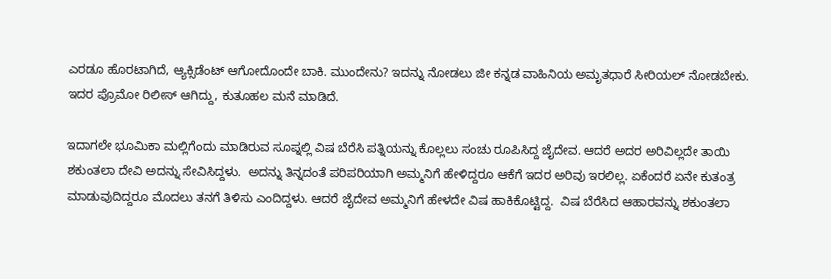ಎರಡೂ ಹೊರಟಾಗಿದೆ, ಆ್ಯಕ್ಸಿಡೆಂಟ್ ಆಗೋದೊಂದೇ ಬಾಕಿ. ಮುಂದೇನು? ಇದನ್ನು ನೋಡಲು ಜೀ ಕನ್ನಡ ವಾಹಿನಿಯ ಅಮೃತಧಾರೆ ಸೀರಿಯಲ್ ನೋಡಬೇಕು. ಇದರ ಪ್ರೊಮೋ ರಿಲೀಸ್ ಆಗಿದ್ದು, ಕುತೂಹಲ ಮನೆ ಮಾಡಿದೆ.

ಇದಾಗಲೇ ಭೂಮಿಕಾ ಮಲ್ಲಿಗೆಂದು ಮಾಡಿರುವ ಸೂಪ್ನಲ್ಲಿ ವಿಷ ಬೆರೆಸಿ ಪತ್ನಿಯನ್ನು ಕೊಲ್ಲಲು ಸಂಚು ರೂಪಿಸಿದ್ದ ಜೈದೇವ. ಆದರೆ ಅದರ ಅರಿವಿಲ್ಲದೇ ತಾಯಿ ಶಕುಂತಲಾ ದೇವಿ ಅದನ್ನು ಸೇವಿಸಿದ್ದಳು.  ಅದನ್ನು ತಿನ್ನದಂತೆ ಪರಿಪರಿಯಾಗಿ ಅಮ್ಮನಿಗೆ ಹೇಳಿದ್ದರೂ ಆಕೆಗೆ ಇದರ ಅರಿವು ಇರಲಿಲ್ಲ. ಏಕೆಂದರೆ ಏನೇ ಕುತಂತ್ರ ಮಾಡುವುದಿದ್ದರೂ ಮೊದಲು ತನಗೆ ತಿಳಿಸು ಎಂದಿದ್ದಳು. ಆದರೆ ಜೈದೇವ ಅಮ್ಮನಿಗೆ ಹೇಳದೇ ವಿಷ ಹಾಕಿಕೊಟ್ಟಿದ್ದ.  ವಿಷ ಬೆರೆಸಿದ ಆಹಾರವನ್ನು ಶಕುಂತಲಾ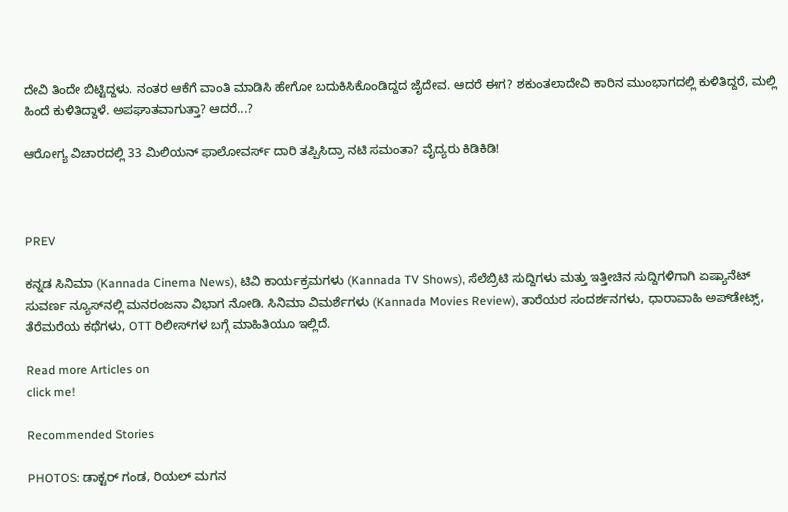ದೇವಿ ತಿಂದೇ ಬಿಟ್ಟಿದ್ದಳು. ನಂತರ ಆಕೆಗೆ ವಾಂತಿ ಮಾಡಿಸಿ ಹೇಗೋ ಬದುಕಿಸಿಕೊಂಡಿದ್ದದ ಜೈದೇವ. ಆದರೆ ಈಗ? ಶಕುಂತಲಾದೇವಿ ಕಾರಿನ ಮುಂಭಾಗದಲ್ಲಿ ಕುಳಿತಿದ್ದರೆ, ಮಲ್ಲಿ ಹಿಂದೆ ಕುಳಿತಿದ್ದಾಳೆ. ಅಪಘಾತವಾಗುತ್ತಾ? ಆದರೆ...?

ಆರೋಗ್ಯ ವಿಚಾರದಲ್ಲಿ 33 ಮಿಲಿಯನ್ ಫಾಲೋವರ್ಸ್ ದಾರಿ ತಪ್ಪಿಸಿದ್ರಾ ನಟಿ ಸಮಂತಾ? ವೈದ್ಯರು ಕಿಡಿಕಿಡಿ!



PREV

ಕನ್ನಡ ಸಿನಿಮಾ (Kannada Cinema News), ಟಿವಿ ಕಾರ್ಯಕ್ರಮಗಳು (Kannada TV Shows), ಸೆಲೆಬ್ರಿಟಿ ಸುದ್ದಿಗಳು ಮತ್ತು ಇತ್ತೀಚಿನ ಸುದ್ದಿಗಳಿಗಾಗಿ ಏಷ್ಯಾನೆಟ್ ಸುವರ್ಣ ನ್ಯೂಸ್‌ನಲ್ಲಿ ಮನರಂಜನಾ ವಿಭಾಗ ನೋಡಿ. ಸಿನಿಮಾ ವಿಮರ್ಶೆಗಳು (Kannada Movies Review), ತಾರೆಯರ ಸಂದರ್ಶನಗಳು, ಧಾರಾವಾಹಿ ಅಪ್‌ಡೇಟ್ಸ್‌, ತೆರೆಮರೆಯ ಕಥೆಗಳು, OTT ರಿಲೀಸ್‌ಗಳ ಬಗ್ಗೆ ಮಾಹಿತಿಯೂ ಇಲ್ಲಿದೆ.

Read more Articles on
click me!

Recommended Stories

PHOTOS: ಡಾಕ್ಟರ್‌ ಗಂಡ, ರಿಯಲ್ ಮಗನ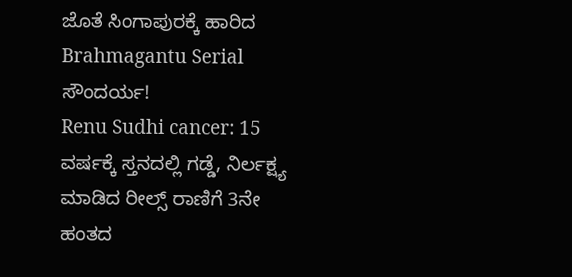ಜೊತೆ ಸಿಂಗಾಪುರಕ್ಕೆ ಹಾರಿದ Brahmagantu Serial ಸೌಂದರ್ಯ!
Renu Sudhi cancer: 15 ವರ್ಷಕ್ಕೆ ಸ್ತನದಲ್ಲಿ ಗಡ್ಡೆ, ನಿರ್ಲಕ್ಷ್ಯ ಮಾಡಿದ ರೀಲ್ಸ್ ರಾಣಿಗೆ 3ನೇ ಹಂತದ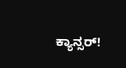ಕ್ಯಾನ್ಸರ್!